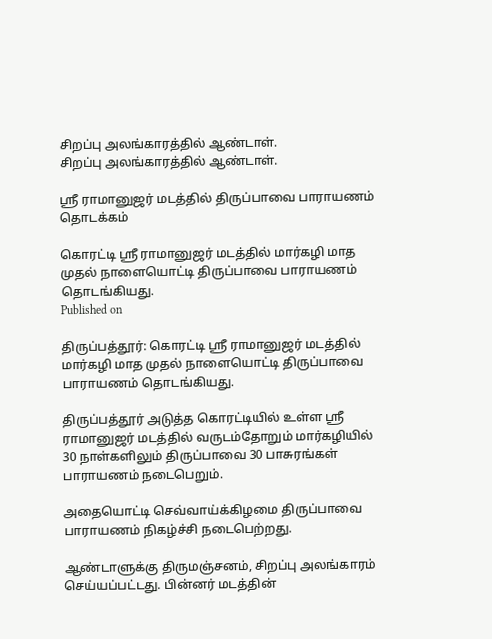சிறப்பு அலங்காரத்தில் ஆண்டாள்.
சிறப்பு அலங்காரத்தில் ஆண்டாள்.

ஸ்ரீ ராமானுஜர் மடத்தில் திருப்பாவை பாராயணம் தொடக்கம்

கொரட்டி ஸ்ரீ ராமானுஜர் மடத்தில் மார்கழி மாத முதல் நாளையொட்டி திருப்பாவை பாராயணம் தொடங்கியது.
Published on

திருப்பத்தூர்: கொரட்டி ஸ்ரீ ராமானுஜர் மடத்தில் மார்கழி மாத முதல் நாளையொட்டி திருப்பாவை பாராயணம் தொடங்கியது.

திருப்பத்தூர் அடுத்த கொரட்டியில் உள்ள ஸ்ரீ ராமானுஜர் மடத்தில் வருடம்தோறும் மார்கழியில் 30 நாள்களிலும் திருப்பாவை 30 பாசுரங்கள் பாராயணம் நடைபெறும்.

அதையொட்டி செவ்வாய்க்கிழமை திருப்பாவை பாராயணம் நிகழ்ச்சி நடைபெற்றது.

ஆண்டாளுக்கு திருமஞ்சனம், சிறப்பு அலங்காரம் செய்யப்பட்டது. பின்னர் மடத்தின்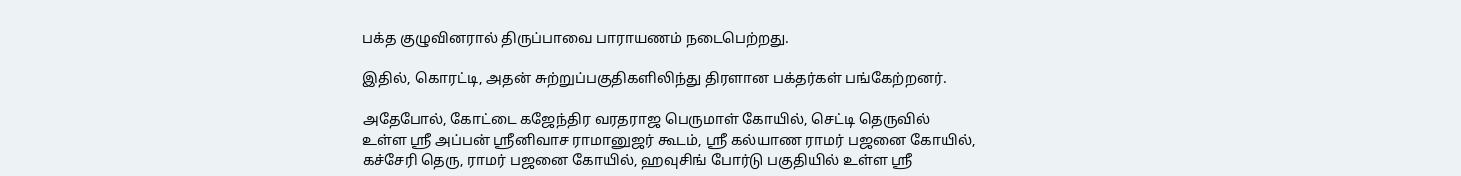பக்த குழுவினரால் திருப்பாவை பாராயணம் நடைபெற்றது.

இதில், கொரட்டி, அதன் சுற்றுப்பகுதிகளிலிந்து திரளான பக்தர்கள் பங்கேற்றனர்.

அதேபோல், கோட்டை கஜேந்திர வரதராஜ பெருமாள் கோயில், செட்டி தெருவில் உள்ள ஸ்ரீ அப்பன் ஸ்ரீனிவாச ராமானுஜர் கூடம், ஸ்ரீ கல்யாண ராமர் பஜனை கோயில், கச்சேரி தெரு, ராமர் பஜனை கோயில், ஹவுசிங் போர்டு பகுதியில் உள்ள ஸ்ரீ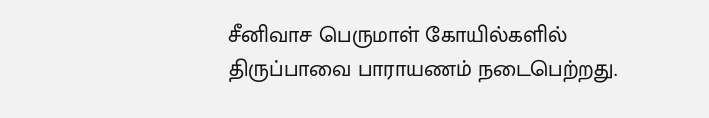சீனிவாச பெருமாள் கோயில்களில் திருப்பாவை பாராயணம் நடைபெற்றது.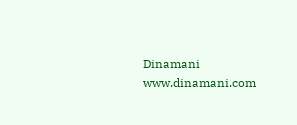Dinamani
www.dinamani.com